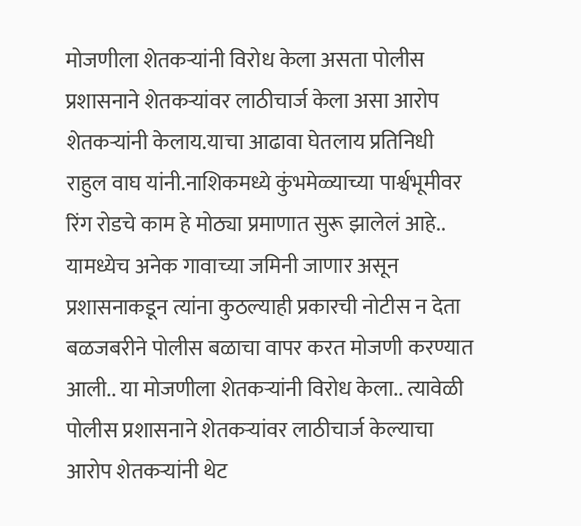मोजणीला शेतकऱ्यांनी विरोध केला असता पोलीस प्रशासनाने शेतकऱ्यांवर लाठीचार्ज केला असा आरोप शेतकऱ्यांनी केलाय.याचा आढावा घेतलाय प्रतिनिधी राहुल वाघ यांनी.नाशिकमध्ये कुंभमेळ्याच्या पार्श्वभूमीवर रिंग रोडचे काम हे मोठ्या प्रमाणात सुरू झालेलं आहे.. यामध्येच अनेक गावाच्या जमिनी जाणार असून प्रशासनाकडून त्यांना कुठल्याही प्रकारची नोटीस न देता बळजबरीने पोलीस बळाचा वापर करत मोजणी करण्यात आली.. या मोजणीला शेतकऱ्यांनी विरोध केला.. त्यावेळी पोलीस प्रशासनाने शेतकऱ्यांवर लाठीचार्ज केल्याचा आरोप शेतकऱ्यांनी थेट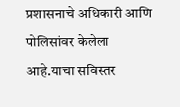प्रशासनाचे अधिकारी आणि पोलिसांवर केलेला आहे.याचा सविस्तर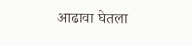आढावा घेतला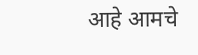आहे आमचे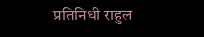प्रतिनिधी राहुल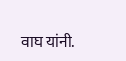वाघ यांनी.